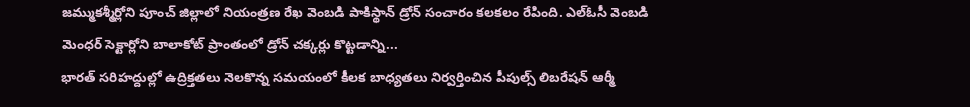జమ్ముకశ్మీర్లోని పూంచ్ జిల్లాలో నియంత్రణ రేఖ వెంబడి పాకిస్థాన్ డ్రోన్ సంచారం కలకలం రేపింది. ఎల్ఓసీ వెంబడి మెంధర్ సెక్టార్లోని బాలాకోట్ ప్రాంతంలో డ్రోన్ చక్కర్లు కొట్టడాన్ని...
భారత్ సరిహద్దుల్లో ఉద్రిక్తతలు నెలకొన్న సమయంలో కీలక బాధ్యతలు నిర్వర్తించిన పీపుల్స్ లిబరేషన్ ఆర్మీ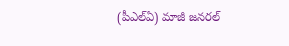(పీఎల్ఏ) మాజీ జనరల్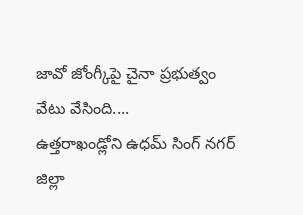జావో జోంగ్కీపై చైనా ప్రభుత్వం వేటు వేసింది....
ఉత్తరాఖండ్లోని ఉధమ్ సింగ్ నగర్ జిల్లా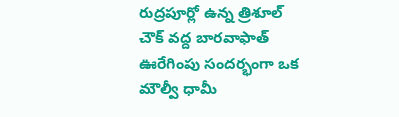రుద్రపూర్లో ఉన్న త్రిశూల్ చౌక్ వద్ద బారవాఫాత్ ఊరేగింపు సందర్భంగా ఒక మౌల్వీ ధామీ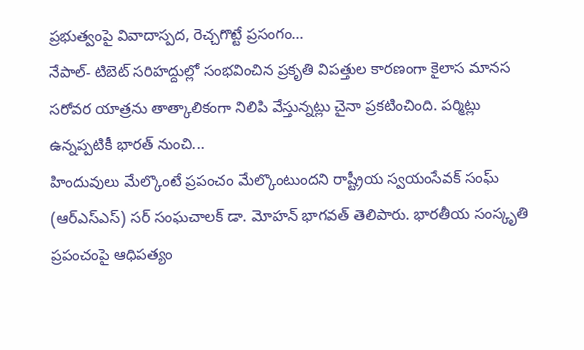ప్రభుత్వంపై వివాదాస్పద, రెచ్చగొట్టే ప్రసంగం...
నేపాల్- టిబెట్ సరిహద్దుల్లో సంభవించిన ప్రకృతి విపత్తుల కారణంగా కైలాస మానస సరోవర యాత్రను తాత్కాలికంగా నిలిపి వేస్తున్నట్లు చైనా ప్రకటించింది. పర్మిట్లు ఉన్నప్పటికీ భారత్ నుంచి...
హిందువులు మేల్కొంటే ప్రపంచం మేల్కొంటుందని రాష్ట్రీయ స్వయంసేవక్ సంఘ్ (ఆర్ఎస్ఎస్) సర్ సంఘచాలక్ డా. మోహన్ భాగవత్ తెలిపారు. భారతీయ సంస్కృతి ప్రపంచంపై ఆధిపత్యం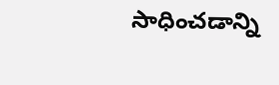సాధించడాన్ని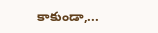కాకుండా,...